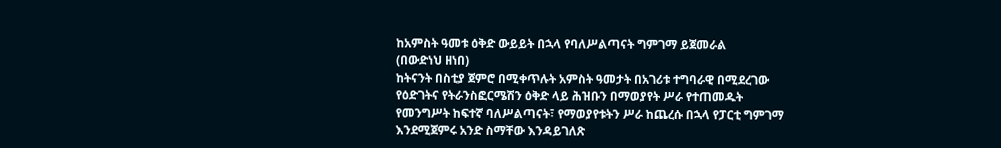ከአምስት ዓመቱ ዕቅድ ውይይት በኋላ የባለሥልጣናት ግምገማ ይጀመራል
(በውድነህ ዘነበ)
ከትናንት በስቲያ ጀምሮ በሚቀጥሉት አምስት ዓመታት በአገሪቱ ተግባራዊ በሚደረገው የዕድገትና የትራንስፎርሜሽን ዕቅድ ላይ ሕዝቡን በማወያየት ሥራ የተጠመዱት የመንግሥት ከፍተኛ ባለሥልጣናት፣ የማወያየቱትን ሥራ ከጨረሱ በኋላ የፓርቲ ግምገማ እንደሚጀምሩ አንድ ስማቸው እንዳይገለጽ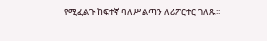የሚፈልጉ ከፍተኛ ባለሥልጣን ለሪፖርተር ገለጹ፡፡